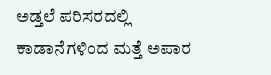ಅಡ್ತಲೆ ಪರಿಸರದಲ್ಲಿ ಕಾಡಾನೆಗಳಿಂದ ಮತ್ತೆ ಅಪಾರ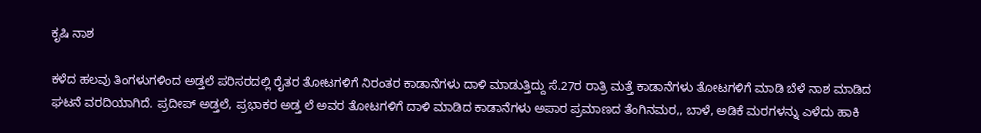ಕೃಷಿ ನಾಶ

ಕಳೆದ ಹಲವು ತಿಂಗಳುಗಳಿಂದ ಅಡ್ತಲೆ ಪರಿಸರದಲ್ಲಿ ರೈತರ ತೋಟಗಳಿಗೆ ನಿರಂತರ ಕಾಡಾನೆಗಳು ದಾಳಿ ಮಾಡುತ್ತಿದ್ದು ಸೆ.27ರ ರಾತ್ರಿ ಮತ್ತೆ ಕಾಡಾನೆಗಳು ತೋಟಗಳಿಗೆ ಮಾಡಿ ಬೆಳೆ ನಾಶ ಮಾಡಿದ ಘಟನೆ ವರದಿಯಾಗಿದೆ. ಪ್ರದೀಪ್ ಅಡ್ತಲೆ, ಪ್ರಭಾಕರ ಅಡ್ತ ಲೆ ಅವರ ತೋಟಗಳಿಗೆ ದಾಳಿ ಮಾಡಿದ ಕಾಡಾನೆಗಳು ಅಪಾರ ಪ್ರಮಾಣದ ತೆಂಗಿನಮರ,, ಬಾಳೆ, ಅಡಿಕೆ ಮರಗಳನ್ನು ಎಳೆದು ಹಾಕಿ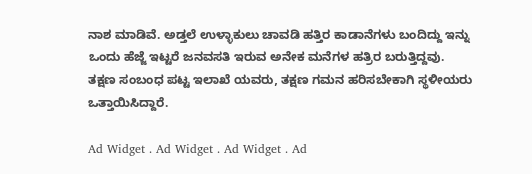ನಾಶ ಮಾಡಿವೆ. ಅಡ್ತಲೆ ಉಳ್ಳಾಕುಲು ಚಾವಡಿ ಹತ್ತಿರ ಕಾಡಾನೆಗಳು ಬಂದಿದ್ದು ಇನ್ನು ಒಂದು ಹೆಜ್ಜೆ ಇಟ್ಟರೆ ಜನವಸತಿ ಇರುವ ಅನೇಕ ಮನೆಗಳ ಹತ್ರಿರ ಬರುತ್ತಿದ್ದವು.
ತಕ್ಷಣ ಸಂಬಂಧ ಪಟ್ಟ ಇಲಾಖೆ ಯವರು, ತಕ್ಷಣ ಗಮನ ಹರಿಸಬೇಕಾಗಿ ಸ್ಥಳೀಯರು ಒತ್ತಾಯಿಸಿದ್ದಾರೆ.

Ad Widget . Ad Widget . Ad Widget . Ad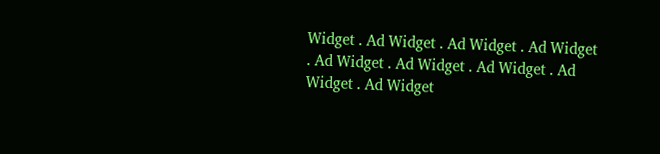Widget . Ad Widget . Ad Widget . Ad Widget . Ad Widget . Ad Widget . Ad Widget . Ad Widget . Ad Widget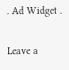. Ad Widget .

Leave a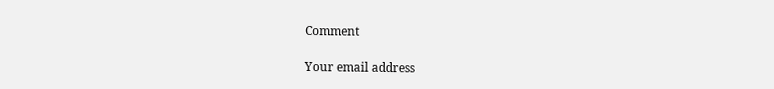Comment

Your email address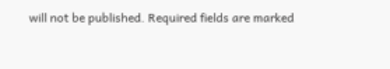will not be published. Required fields are marked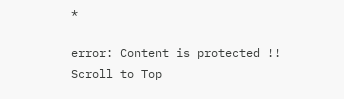*

error: Content is protected !!
Scroll to Top